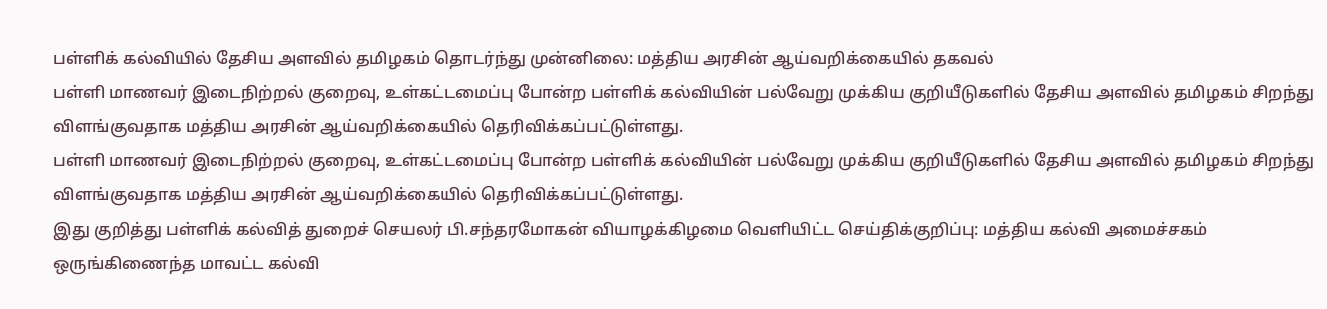பள்ளிக் கல்வியில் தேசிய அளவில் தமிழகம் தொடர்ந்து முன்னிலை: மத்திய அரசின் ஆய்வறிக்கையில் தகவல்
பள்ளி மாணவர் இடைநிற்றல் குறைவு, உள்கட்டமைப்பு போன்ற பள்ளிக் கல்வியின் பல்வேறு முக்கிய குறியீடுகளில் தேசிய அளவில் தமிழகம் சிறந்து விளங்குவதாக மத்திய அரசின் ஆய்வறிக்கையில் தெரிவிக்கப்பட்டுள்ளது.
பள்ளி மாணவர் இடைநிற்றல் குறைவு, உள்கட்டமைப்பு போன்ற பள்ளிக் கல்வியின் பல்வேறு முக்கிய குறியீடுகளில் தேசிய அளவில் தமிழகம் சிறந்து விளங்குவதாக மத்திய அரசின் ஆய்வறிக்கையில் தெரிவிக்கப்பட்டுள்ளது.
இது குறித்து பள்ளிக் கல்வித் துறைச் செயலர் பி.சந்தரமோகன் வியாழக்கிழமை வெளியிட்ட செய்திக்குறிப்பு: மத்திய கல்வி அமைச்சகம் ஒருங்கிணைந்த மாவட்ட கல்வி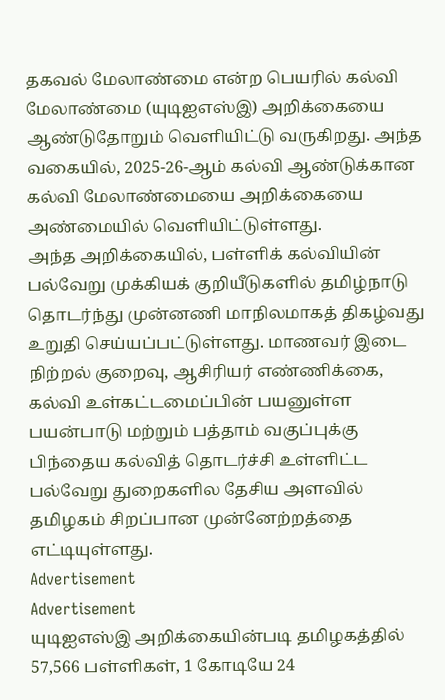தகவல் மேலாண்மை என்ற பெயரில் கல்வி மேலாண்மை (யுடிஐஎஸ்இ) அறிக்கையை ஆண்டுதோறும் வெளியிட்டு வருகிறது. அந்த வகையில், 2025-26-ஆம் கல்வி ஆண்டுக்கான கல்வி மேலாண்மையை அறிக்கையை அண்மையில் வெளியிட்டுள்ளது.
அந்த அறிக்கையில், பள்ளிக் கல்வியின் பல்வேறு முக்கியக் குறியீடுகளில் தமிழ்நாடு தொடர்ந்து முன்னணி மாநிலமாகத் திகழ்வது உறுதி செய்யப்பட்டுள்ளது. மாணவர் இடை நிற்றல் குறைவு, ஆசிரியர் எண்ணிக்கை, கல்வி உள்கட்டமைப்பின் பயனுள்ள பயன்பாடு மற்றும் பத்தாம் வகுப்புக்கு பிந்தைய கல்வித் தொடர்ச்சி உள்ளிட்ட பல்வேறு துறைகளில தேசிய அளவில் தமிழகம் சிறப்பான முன்னேற்றத்தை எட்டியுள்ளது.
Advertisement
Advertisement
யுடிஐஎஸ்இ அறிக்கையின்படி தமிழகத்தில் 57,566 பள்ளிகள், 1 கோடியே 24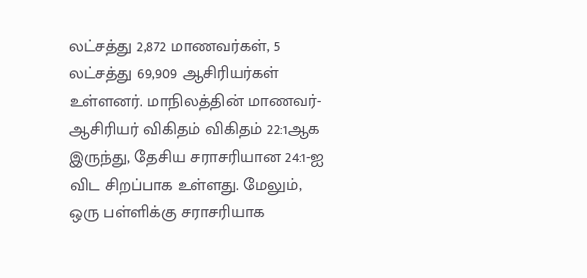லட்சத்து 2,872 மாணவர்கள், 5 லட்சத்து 69,909 ஆசிரியர்கள் உள்ளனர். மாநிலத்தின் மாணவர்-ஆசிரியர் விகிதம் விகிதம் 22:1ஆக இருந்து, தேசிய சராசரியான 24:1-ஐ விட சிறப்பாக உள்ளது. மேலும், ஒரு பள்ளிக்கு சராசரியாக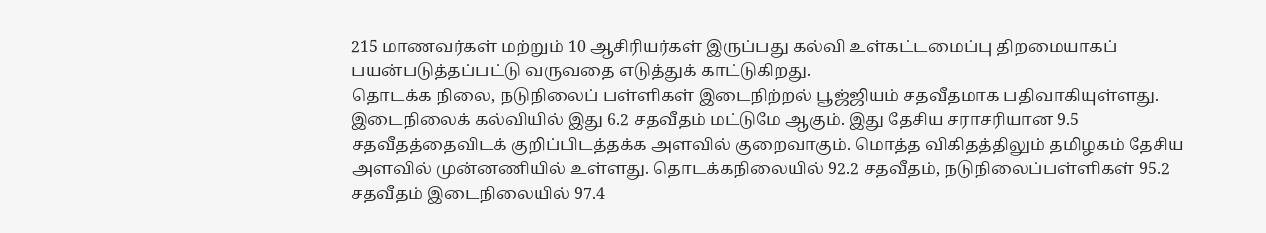215 மாணவர்கள் மற்றும் 10 ஆசிரியர்கள் இருப்பது கல்வி உள்கட்டமைப்பு திறமையாகப் பயன்படுத்தப்பட்டு வருவதை எடுத்துக் காட்டுகிறது.
தொடக்க நிலை, நடுநிலைப் பள்ளிகள் இடைநிற்றல் பூஜ்ஜியம் சதவீதமாக பதிவாகியுள்ளது. இடைநிலைக் கல்வியில் இது 6.2 சதவீதம் மட்டுமே ஆகும். இது தேசிய சராசரியான 9.5 சதவீதத்தைவிடக் குறிப்பிடத்தக்க அளவில் குறைவாகும். மொத்த விகிதத்திலும் தமிழகம் தேசிய அளவில் முன்னணியில் உள்ளது. தொடக்கநிலையில் 92.2 சதவீதம், நடுநிலைப்பள்ளிகள் 95.2 சதவீதம் இடைநிலையில் 97.4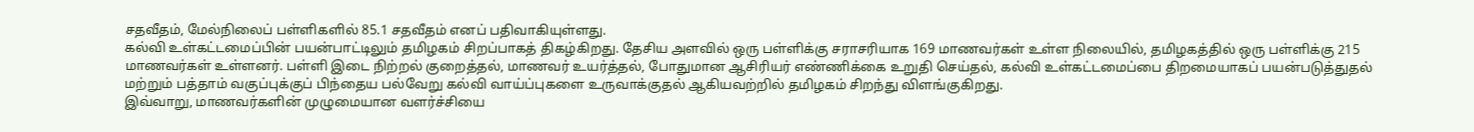சதவீதம், மேல்நிலைப் பள்ளிகளில் 85.1 சதவீதம் எனப் பதிவாகியுள்ளது.
கல்வி உள்கட்டமைப்பின் பயன்பாட்டிலும் தமிழகம் சிறப்பாகத் திகழ்கிறது. தேசிய அளவில் ஒரு பள்ளிக்கு சராசரியாக 169 மாணவர்கள் உள்ள நிலையில், தமிழகத்தில் ஒரு பள்ளிக்கு 215 மாணவர்கள் உள்ளனர். பள்ளி இடை நிற்றல் குறைத்தல், மாணவர் உயர்த்தல், போதுமான ஆசிரியர் எண்ணிக்கை உறுதி செய்தல், கல்வி உள்கட்டமைப்பை திறமையாகப் பயன்படுத்துதல் மற்றும் பத்தாம் வகுப்புக்குப் பிந்தைய பல்வேறு கல்வி வாய்ப்புகளை உருவாக்குதல் ஆகியவற்றில் தமிழகம் சிறந்து விளங்குகிறது.
இவ்வாறு, மாணவர்களின் முழுமையான வளர்ச்சியை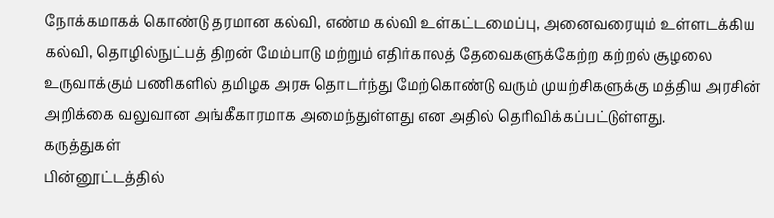நோக்கமாகக் கொண்டு தரமான கல்வி, எண்ம கல்வி உள்கட்டமைப்பு, அனைவரையும் உள்ளடக்கிய கல்வி, தொழில்நுட்பத் திறன் மேம்பாடு மற்றும் எதிர்காலத் தேவைகளுக்கேற்ற கற்றல் சூழலை உருவாக்கும் பணிகளில் தமிழக அரசு தொடர்ந்து மேற்கொண்டு வரும் முயற்சிகளுக்கு மத்திய அரசின் அறிக்கை வலுவான அங்கீகாரமாக அமைந்துள்ளது என அதில் தெரிவிக்கப்பட்டுள்ளது.
கருத்துகள்
பின்னூட்டத்தில்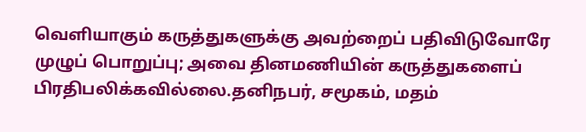வெளியாகும் கருத்துகளுக்கு அவற்றைப் பதிவிடுவோரே முழுப் பொறுப்பு; அவை தினமணியின் கருத்துகளைப் பிரதிபலிக்கவில்லை.தனிநபர், சமூகம், மதம்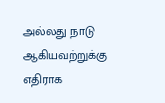அல்லது நாடு ஆகியவற்றுக்கு எதிராக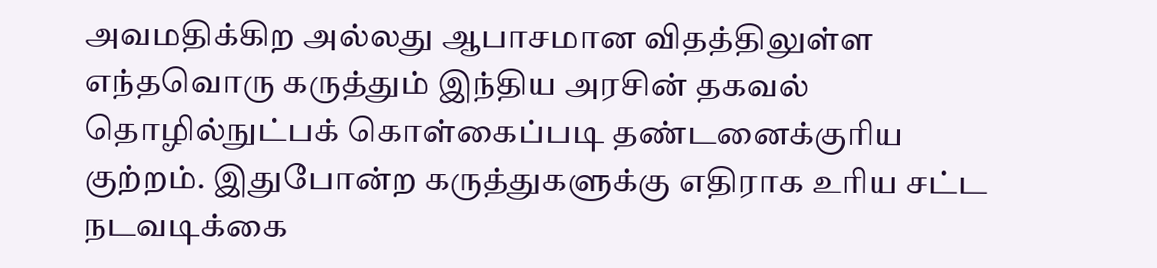அவமதிக்கிற அல்லது ஆபாசமான விதத்திலுள்ள எந்தவொரு கருத்தும் இந்திய அரசின் தகவல் தொழில்நுட்பக் கொள்கைப்படி தண்டனைக்குரிய குற்றம். இதுபோன்ற கருத்துகளுக்கு எதிராக உரிய சட்ட நடவடிக்கை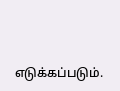எடுக்கப்படும்.